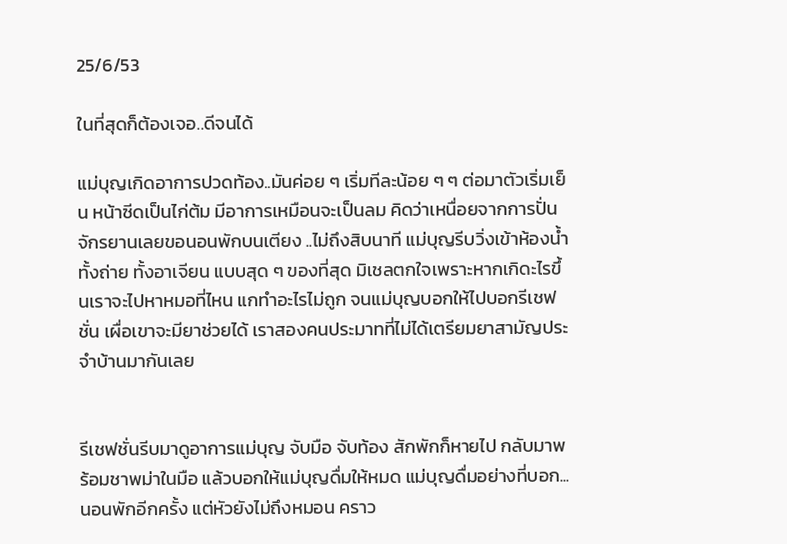25/6/53

ในที่สุดก็ต้องเจอ..ดีจนได้

แม่บุญเกิดอาการปวดท้อง..มันค่อย ๆ เริ่มทีละน้อย ๆ ๆ ต่อมาตัวเริ่มเย็น หน้าซีดเป็นไก่ต้ม มีอาการเหมือนจะเป็นลม คิดว่าเหนื่อยจากการปั่นจักรยานเลยขอนอนพักบนเตียง ..ไม่ถึงสิบนาที แม่บุญรีบวิ่งเข้าห้องน้ำ ทั้งถ่าย ทั้งอาเจียน แบบสุด ๆ ของที่สุด มิเชลตกใจเพราะหากเกิดะไรขึ้นเราจะไปหาหมอที่ไหน แกทำอะไรไม่ถูก จนแม่บุญบอกให้ไปบอกรีเชฟชั่น เผื่อเขาจะมียาช่วยได้ เราสองคนประมาทที่ไม่ได้เตรียมยาสามัญประจำบ้านมากันเลย


รีเชฟชั่นรีบมาดูอาการแม่บุญ จับมือ จับท้อง สักพักก็หายไป กลับมาพร้อมชาพม่าในมือ แล้วบอกให้แม่บุญดื่มให้หมด แม่บุญดื่มอย่างที่บอก...นอนพักอีกครั้ง แต่หัวยังไม่ถึงหมอน คราว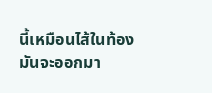นี้เหมือนไส้ในท้องมันจะออกมา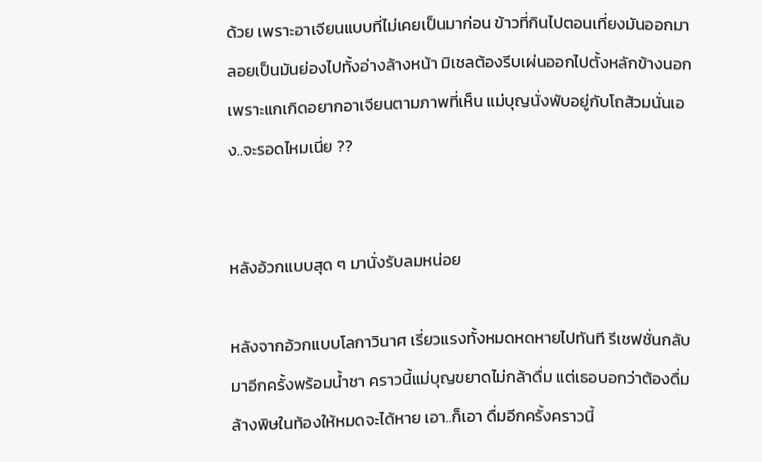ด้วย เพราะอาเจียนแบบที่ไม่เคยเป็นมาก่อน ข้าวที่กินไปตอนเที่ยงมันออกมาลอยเป็นมันย่องไปทั้งอ่างล้างหน้า มิเชลต้องรีบเผ่นออกไปตั้งหลักข้างนอกเพราะแกเกิดอยากอาเจียนตามภาพที่เห็น แม่บุญนั่งพับอยู่กับโถส้วมนั่นเอง..จะรอดไหมเนี่ย ??


หลังอ้วกแบบสุด ๆ มานั่งรับลมหน่อย

หลังจากอ้วกแบบโลกาวินาศ เรี่ยวแรงทั้งหมดหดหายไปทันที รีเชฟชั่นกลับมาอีกครั้งพร้อมน้ำชา คราวนี้แม่บุญขยาดไม่กล้าดื่ม แต่เธอบอกว่าต้องดื่มล้างพิษในท้องให้หมดจะได้หาย เอา..ก็เอา ดื่มอีกครั้งคราวนี้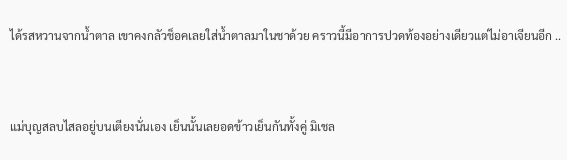ได้รสหวานจากน้ำตาล เขาคงกลัวช็อคเลยใส่น้ำตาลมาในชาด้วย คราวนี้มีอาการปวดท้องอย่างเดียวแต่ไม่อาเจียนอีก ..


แม่บุญสลบไสลอยู่บนเตียงนั่นเอง เย็นนั้นเลยอดข้าวเย็นกันทั้งคู่ มิเชล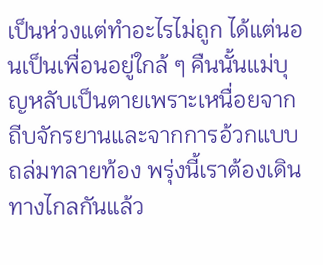เป็นห่วงแต่ทำอะไรไม่ถูก ได้แต่นอนเป็นเพื่อนอยู่ใกล้ ๆ คืนนั้นแม่บุญหลับเป็นตายเพราะเหนื่อยจากถีบจักรยานและจากการอ้วกแบบถล่มทลายท้อง พรุ่งนี้เราต้องเดินทางไกลกันแล้ว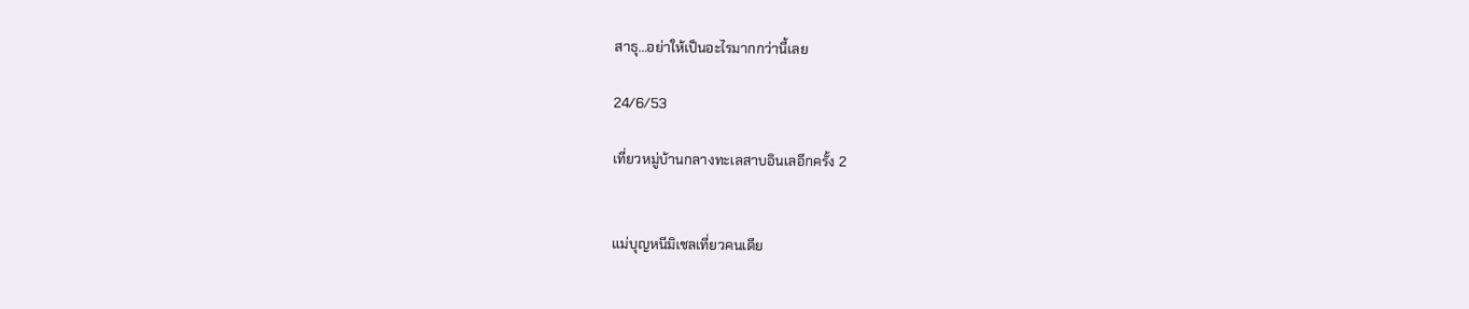สาธุ...อย่าให้เป็นอะไรมากกว่านี้เลย

24/6/53

เที่ยวหมู่บ้านกลางทะเลสาบอินเลอีกครั้ง 2


แม่บุญหนีมิเชลเที่ยวคนเดีย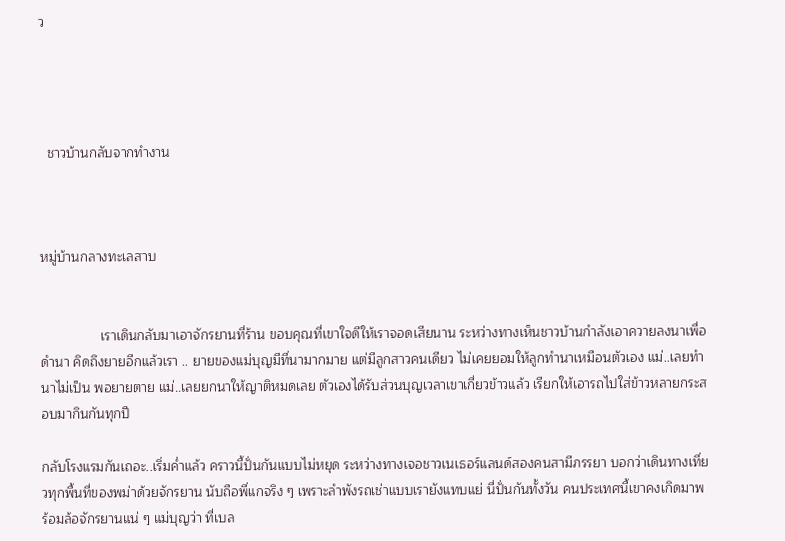ว




  ชาวบ้านกลับจากทำงาน



หมู่บ้านกลางทะเลสาบ


                เราเดินกลับมาเอาจักรยานที่ร้าน ขอบคุณที่เขาใจดีให้เราจอดเสียนาน ระหว่างทางเห็นชาวบ้านกำลังเอาควายลงนาเพื่อดำนา คิดถึงยายอีกแล้วเรา .. ยายของแม่บุญมีที่นามากมาย แต่มีลูกสาวคนเดียว ไม่เคยยอมให้ลูกทำนาเหมือนตัวเอง แม่..เลยทำนาไม่เป็น พอยายตาย แม่..เลยยกนาให้ญาติหมดเลย ตัวเองได้รับส่วนบุญเวลาเขาเกี่ยวข้าวแล้ว เรียกให้เอารถไปใส่ข้าวหลายกระสอบมากินกันทุกปี

กลับโรงแรมกันเถอะ..เริ่มค่ำแล้ว คราวนี้ปั่นกันแบบไม่หยุด ระหว่างทางเจอชาวเนเธอร์แลนด์สองคนสามีภรรยา บอกว่าเดินทางเที่ยวทุกพื้นที่ของพม่าด้วยจักรยาน นับถือพี่แกจริง ๆ เพราะลำพังรถเช่าแบบเรายังแทบแย่ นี่ปั่นกันทั้งวัน คนประเทศนี้เขาคงเกิดมาพร้อมล้อจักรยานแน่ ๆ แม่บุญว่า ที่เบล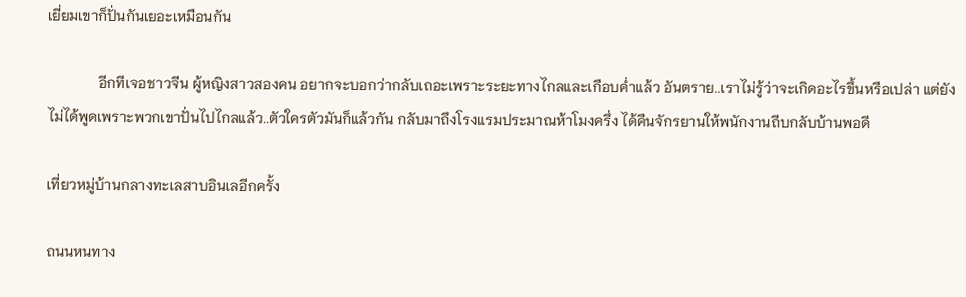เยี่ยมเขาก็ปั่นกันเยอะเหมือนกัน

              อีกทีเจอชาวจีน ผู้หญิงสาวสองคน อยากจะบอกว่ากลับเถอะเพราะระยะทางไกลและเกือบค่ำแล้ว อันตราย..เราไม่รู้ว่าจะเกิดอะไรขึ้นหรือเปล่า แต่ยังไม่ได้พูดเพราะพวกเขาปั่นไปไกลแล้ว..ตัวใครตัวมันก็แล้วกัน กลับมาถึงโรงแรมประมาณห้าโมงครึ่ง ได้คืนจักรยานให้พนักงานถีบกลับบ้านพอดี

เที่ยวหมู่บ้านกลางทะเลสาบอินเลอีกครั้ง

ถนนหนทาง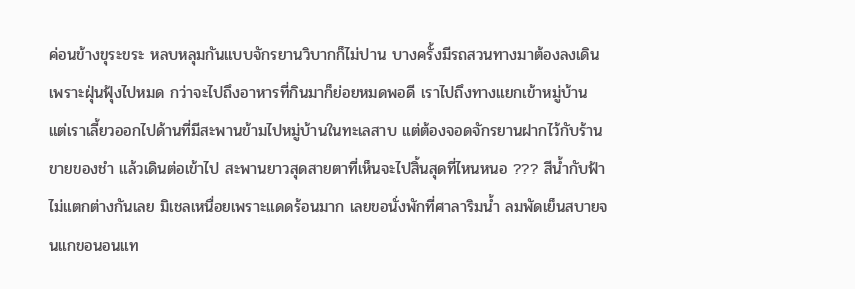ค่อนข้างขุระขระ หลบหลุมกันแบบจักรยานวิบากก็ไม่ปาน บางครั้งมีรถสวนทางมาต้องลงเดินเพราะฝุ่นฟุ้งไปหมด กว่าจะไปถึงอาหารที่กินมาก็ย่อยหมดพอดี เราไปถึงทางแยกเข้าหมู่บ้าน แต่เราเลี้ยวออกไปด้านที่มีสะพานข้ามไปหมู่บ้านในทะเลสาบ แต่ต้องจอดจักรยานฝากไว้กับร้านขายของชำ แล้วเดินต่อเข้าไป สะพานยาวสุดสายตาที่เห็นจะไปสิ้นสุดที่ไหนหนอ ??? สีน้ำกับฟ้าไม่แตกต่างกันเลย มิเชลเหนื่อยเพราะแดดร้อนมาก เลยขอนั่งพักที่ศาลาริมน้ำ ลมพัดเย็นสบายจนแกขอนอนแท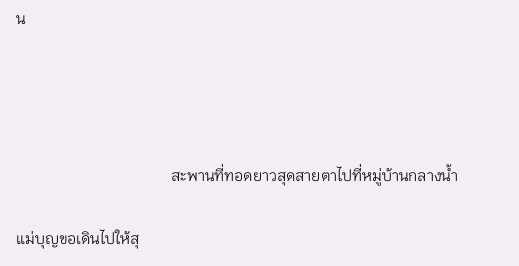น




                                        สะพานที่ทอดยาวสุดสายตาไปที่หมู่บ้านกลางน้ำ

แม่บุญขอเดินไปให้สุ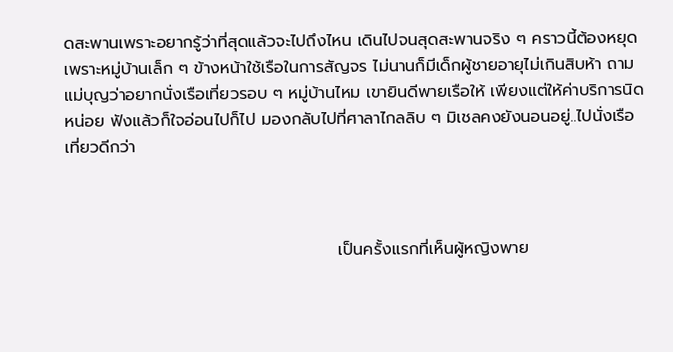ดสะพานเพราะอยากรู้ว่าที่สุดแล้วจะไปถึงไหน เดินไปจนสุดสะพานจริง ๆ คราวนี้ต้องหยุด เพราะหมู่บ้านเล็ก ๆ ข้างหน้าใช้เรือในการสัญจร ไม่นานก็มีเด็กผู้ชายอายุไม่เกินสิบห้า ถามแม่บุญว่าอยากนั่งเรือเที่ยวรอบ ๆ หมู่บ้านไหม เขายินดีพายเรือให้ เพียงแต่ให้ค่าบริการนิดหน่อย ฟังแล้วก็ใจอ่อนไปก็ไป มองกลับไปที่ศาลาไกลลิบ ๆ มิเชลคงยังนอนอยู่..ไปนั่งเรือเที่ยวดีกว่า



                                              เป็นครั้งแรกที่เห็นผู้หญิงพาย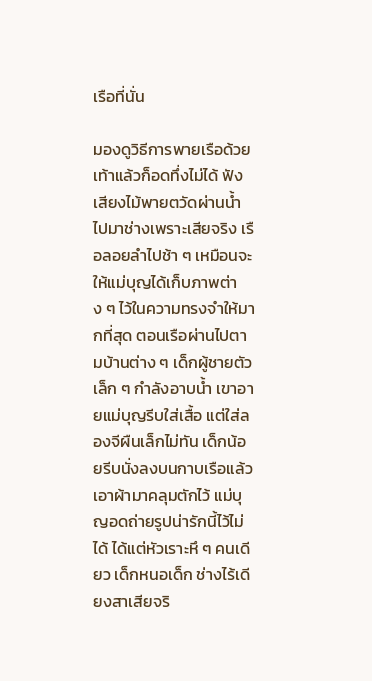เรือที่นั่น

มองดูวิธีการพายเรือด้วยเท้าแล้วก็อดทึ่งไม่ได้ ฟังเสียงไม้พายตวัดผ่านน้ำไปมาช่างเพราะเสียจริง เรือลอยลำไปช้า ๆ เหมือนจะให้แม่บุญได้เก็บภาพต่าง ๆ ไว้ในความทรงจำให้มากที่สุด ตอนเรือผ่านไปตามบ้านต่าง ๆ เด็กผู้ชายตัวเล็ก ๆ กำลังอาบน้ำ เขาอายแม่บุญรีบใส่เสื้อ แต่ใส่ลองจีผืนเล็กไม่ทัน เด็กน้อยรีบนั่งลงบนกาบเรือแล้วเอาผ้ามาคลุมตักไว้ แม่บุญอดถ่ายรูปน่ารักนี้ไว้ไม่ได้ ได้แต่หัวเราะหึ ๆ คนเดียว เด็กหนอเด็ก ช่างไร้เดียงสาเสียจริ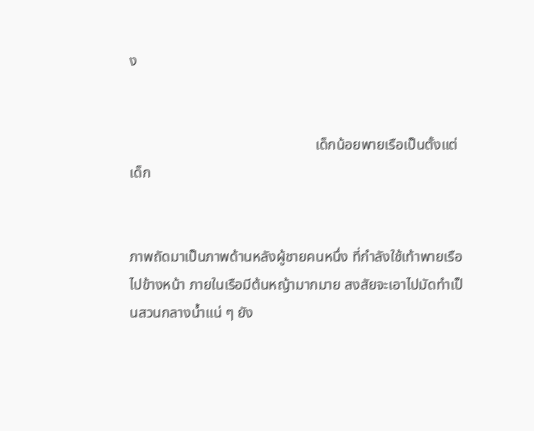ง


                                                   เด็กน้อยพายเรือเป็นตั้งแต่เด็ก


ภาพถัดมาเป็นภาพด้านหลังผู้ชายคนหนึ่ง ที่กำลังใช้เท้าพายเรือไปข้างหน้า ภายในเรือมีต้นหญ้ามากมาย สงสัยจะเอาไปมัดทำเป็นสวนกลางน้ำแน่ ๆ ยัง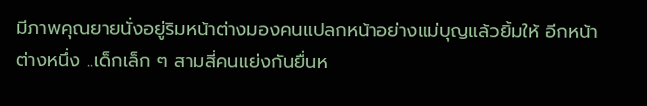มีภาพคุณยายนั่งอยู่ริมหน้าต่างมองคนแปลกหน้าอย่างแม่บุญแล้วยิ้มให้ อีกหน้าต่างหนึ่ง ..เด็กเล็ก ๆ สามสี่คนแย่งกันยื่นห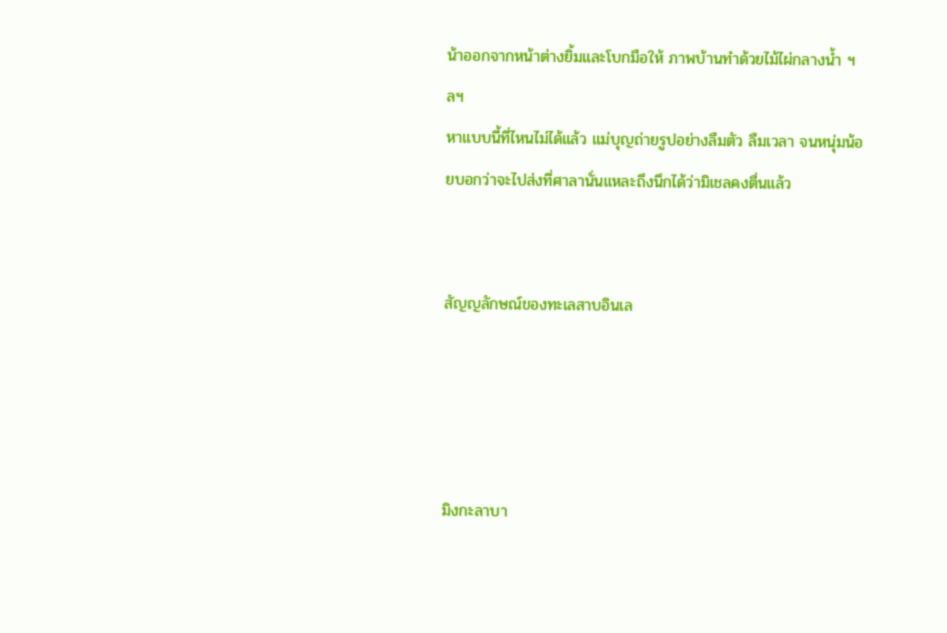น้าออกจากหน้าต่างยิ้มและโบกมือให้ ภาพบ้านทำด้วยไม้ไผ่กลางน้ำ ฯลฯ
หาแบบนี้ที่ไหนไม่ได้แล้ว แม่บุญถ่ายรูปอย่างลืมตัว ลืมเวลา จนหนุ่มน้อยบอกว่าจะไปส่งที่ศาลานั่นแหละถึงนึกได้ว่ามิเชลคงตื่นแล้ว


สัญญลักษณ์ของทะเลสาบอินเล




มิงกะลาบา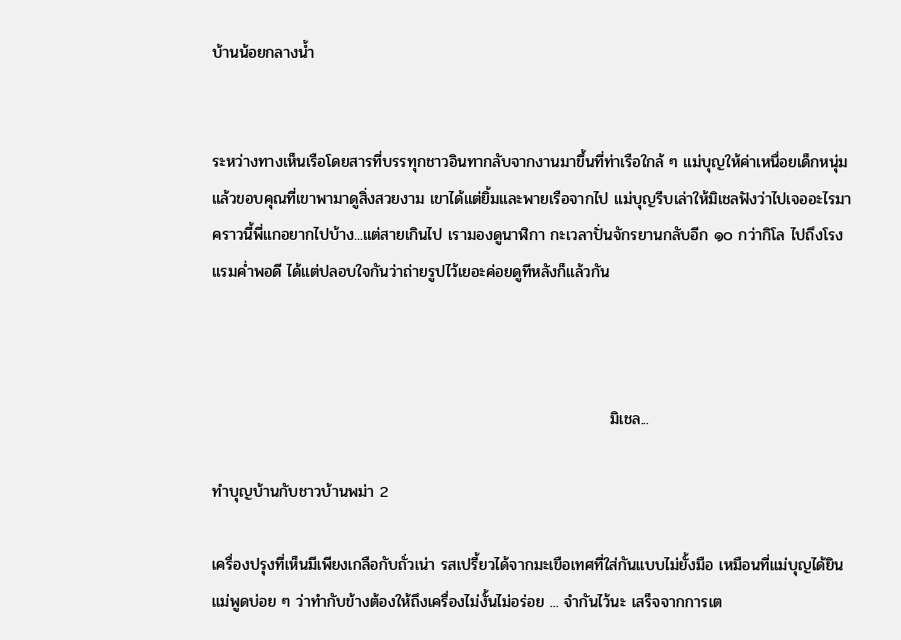บ้านน้อยกลางน้ำ


ระหว่างทางเห็นเรือโดยสารที่บรรทุกชาวอินทากลับจากงานมาขึ้นที่ท่าเรือใกล้ ๆ แม่บุญให้ค่าเหนื่อยเด็กหนุ่มแล้วขอบคุณที่เขาพามาดูสิ่งสวยงาม เขาได้แต่ยิ้มและพายเรือจากไป แม่บุญรีบเล่าให้มิเชลฟังว่าไปเจออะไรมา คราวนี้พี่แกอยากไปบ้าง...แต่สายเกินไป เรามองดูนาฬิกา กะเวลาปั่นจักรยานกลับอีก ๑๐ กว่ากิโล ไปถึงโรงแรมค่ำพอดี ได้แต่ปลอบใจกันว่าถ่ายรูปไว้เยอะค่อยดูทีหลังก็แล้วกัน



                                                                       มิเชล...

ทำบุญบ้านกับชาวบ้านพม่า 2

เครื่องปรุงที่เห็นมีเพียงเกลือกับถั่วเน่า รสเปรี้ยวได้จากมะเขือเทศที่ใส่กันแบบไม่ยั้งมือ เหมือนที่แม่บุญได้ยินแม่พูดบ่อย ๆ ว่าทำกับข้างต้องให้ถึงเครื่องไม่งั้นไม่อร่อย ... จำกันไว้นะ เสร็จจากการเต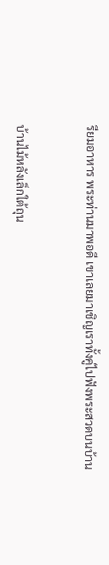รียมอาหาร พระท่านมาพอดี เขาเลยมาเชิญเราทั้งคู่ไปฟังพระสวดบนบ้าน


บ้านไม้หลังเล็กใต้ถุน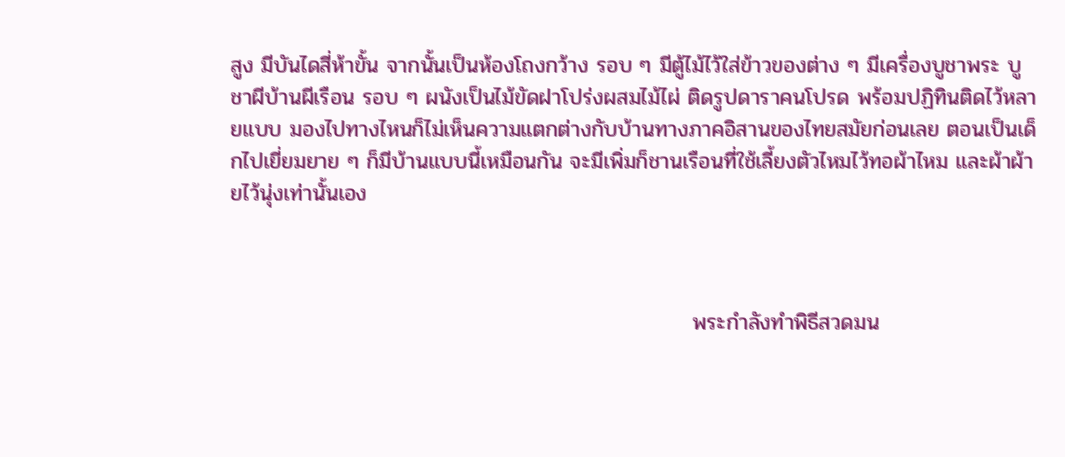สูง มีบันไดสี่ห้าขั้น จากนั้นเป็นห้องโถงกว้าง รอบ ๆ มีตู้ไม้ไว้ใส่ข้าวของต่าง ๆ มีเครื่องบูชาพระ บูชาผีบ้านผีเรือน รอบ ๆ ผนังเป็นไม้ขัดฝาโปร่งผสมไม้ไผ่ ติดรูปดาราคนโปรด พร้อมปฏิทินติดไว้หลายแบบ มองไปทางไหนก็ไม่เห็นความแตกต่างกับบ้านทางภาคอิสานของไทยสมัยก่อนเลย ตอนเป็นเด็กไปเยี่ยมยาย ๆ ก็มีบ้านแบบนี้เหมือนกัน จะมีเพิ่มก็ชานเรือนที่ใช้เลี้ยงตัวไหมไว้ทอผ้าไหม และผ้าผ้ายไว้นุ่งเท่านั้นเอง



                                                            พระกำลังทำพิธีสวดมน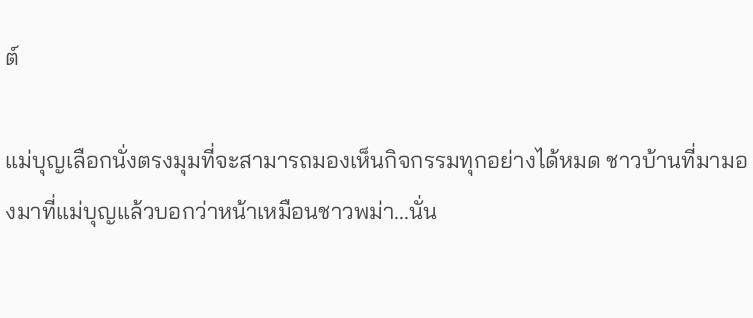ต์

แม่บุญเลือกนั่งตรงมุมที่จะสามารถมองเห็นกิจกรรมทุกอย่างได้หมด ชาวบ้านที่มามองมาที่แม่บุญแล้วบอกว่าหน้าเหมือนชาวพม่า...นั่น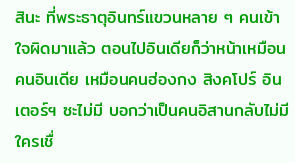สินะ ที่พระธาตุอินทร์แขวนหลาย ๆ คนเข้าใจผิดมาแล้ว ตอนไปอินเดียก็ว่าหน้าเหมือนคนอินเดีย เหมือนคนฮ่องกง สิงคโปร์ อินเตอร์ฯ ซะไม่มี บอกว่าเป็นคนอิสานกลับไม่มีใครเชื่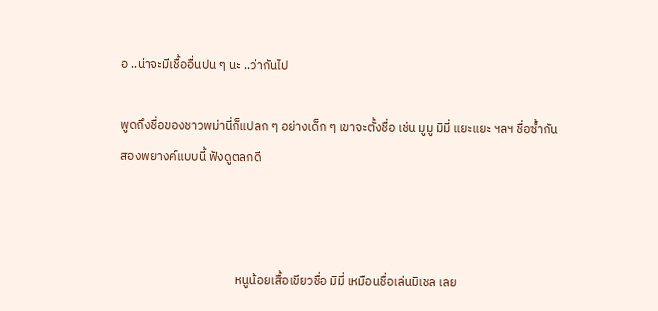อ ..น่าจะมีเชื้ออื่นปน ๆ นะ ..ว่ากันไป

พูดถึงชื่อของชาวพม่านี่ก็แปลก ๆ อย่างเด็ก ๆ เขาจะตั้งชื่อ เช่น มูมู มิมี่ แยะแยะ ฯลฯ ชื่อซ้ำกันสองพยางค์แบบนี้ ฟังดูตลกดี



                                         หนูน้อยเสื้อเขียวชื่อ มิมี่ เหมือนชื่อเล่นมิเชล เลย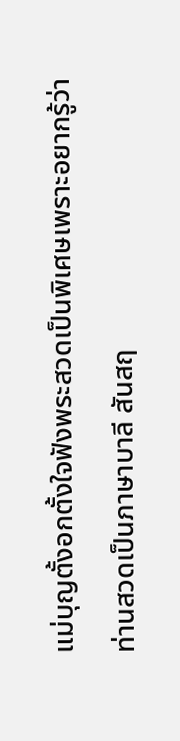แม่บุญตั้งอกตั้งใจฟังพระสวดเป็นพิเศษเพราะอยากรู้ว่าท่านสวดเป็นภาษาบาลี สันสฤ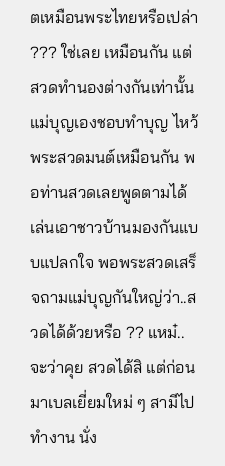ตเหมือนพระไทยหรือเปล่า ??? ใช่เลย เหมือนกัน แต่สวดทำนองต่างกันเท่านั้น แม่บุญเองชอบทำบุญ ไหว้พระสวดมนต์เหมือนกัน พอท่านสวดเลยพูดตามได้ เล่นเอาชาวบ้านมองกันแบบแปลกใจ พอพระสวดเสร็จถามแม่บุญกันใหญ่ว่า..สวดได้ด้วยหรือ ?? แหม๋..จะว่าคุย สวดได้สิ แต่ก่อนมาเบลเยี่ยมใหม่ ๆ สามีไปทำงาน นั่ง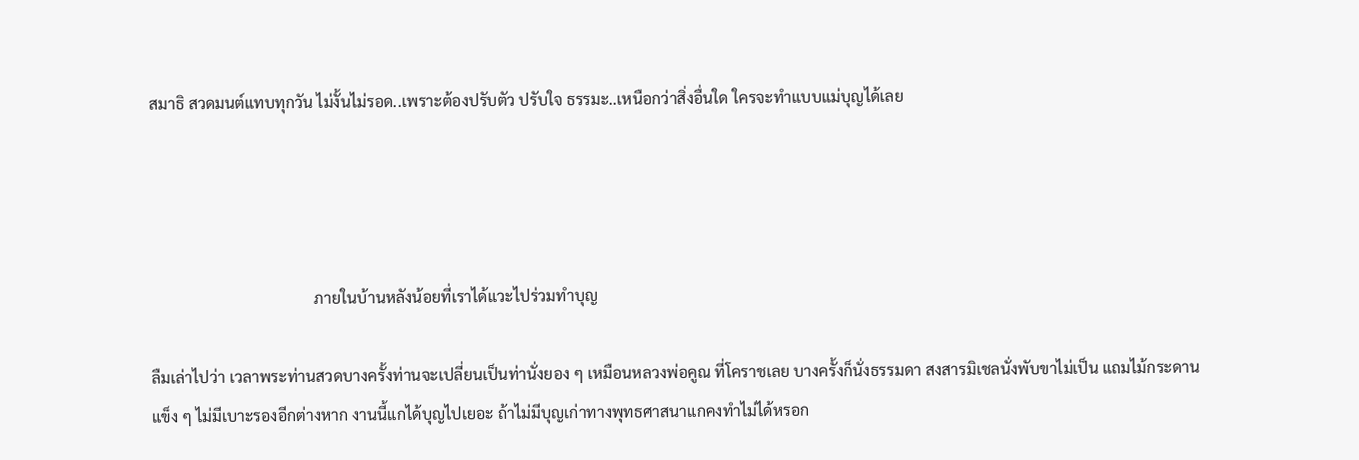สมาธิ สวดมนต์แทบทุกวัน ไม่งั้นไม่รอด..เพราะต้องปรับตัว ปรับใจ ธรรมะ..เหนือกว่าสิ่งอื่นใด ใครจะทำแบบแม่บุญได้เลย




                                          ภายในบ้านหลังน้อยที่เราได้แวะไปร่วมทำบุญ

ลืมเล่าไปว่า เวลาพระท่านสวดบางครั้งท่านจะเปลี่ยนเป็นท่านั่งยอง ๆ เหมือนหลวงพ่อคูณ ที่โคราชเลย บางครั้งก็นั่งธรรมดา สงสารมิเชลนั่งพับขาไม่เป็น แถมไม้กระดานแข็ง ๆ ไม่มีเบาะรองอีกต่างหาก งานนี้แกได้บุญไปเยอะ ถ้าไม่มีบุญเก่าทางพุทธศาสนาแกคงทำไม่ได้หรอก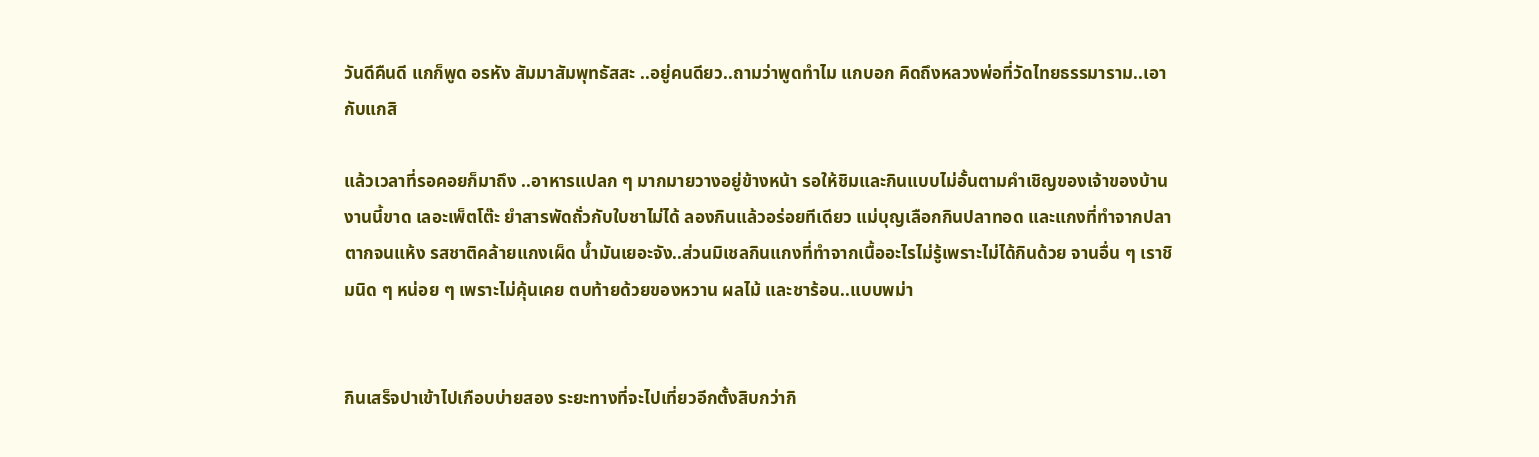วันดีคืนดี แกก็พูด อรหัง สัมมาสัมพุทธัสสะ ..อยู่คนดียว..ถามว่าพูดทำไม แกบอก คิดถึงหลวงพ่อที่วัดไทยธรรมาราม..เอากับแกสิ

แล้วเวลาที่รอคอยก็มาถึง ..อาหารแปลก ๆ มากมายวางอยู่ข้างหน้า รอให้ชิมและกินแบบไม่อั้นตามคำเชิญของเจ้าของบ้าน งานนี้ขาด เลอะเพ็ตโต๊ะ ยำสารพัดถั่วกับใบชาไม่ได้ ลองกินแล้วอร่อยทีเดียว แม่บุญเลือกกินปลาทอด และแกงที่ทำจากปลาตากจนแห้ง รสชาติคล้ายแกงเผ็ด น้ำมันเยอะจัง..ส่วนมิเชลกินแกงที่ทำจากเนื้ออะไรไม่รู้เพราะไม่ได้กินด้วย จานอื่น ๆ เราชิมนิด ๆ หน่อย ๆ เพราะไม่คุ้นเคย ตบท้ายด้วยของหวาน ผลไม้ และชาร้อน..แบบพม่า


กินเสร็จปาเข้าไปเกือบบ่ายสอง ระยะทางที่จะไปเที่ยวอีกตั้งสิบกว่ากิ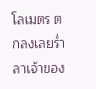โลเมตร ตกลงเลยร่ำลาเจ้าของ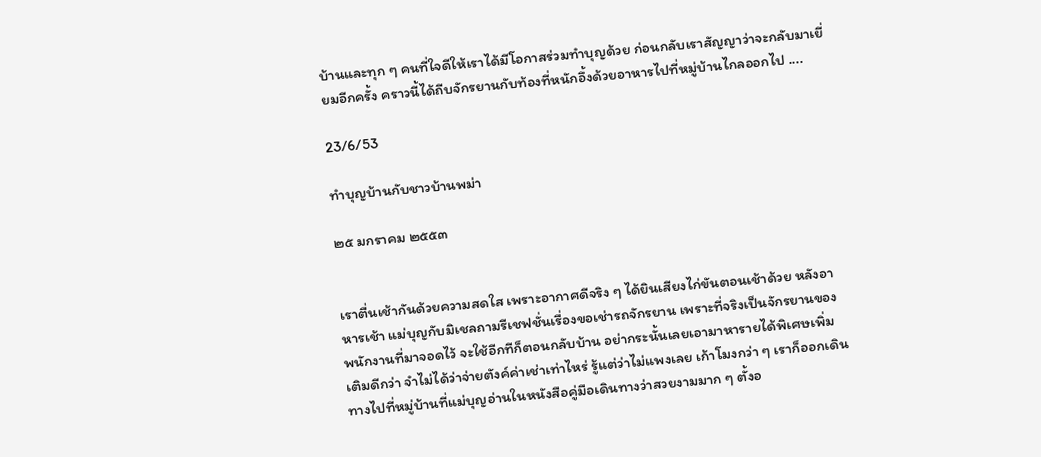บ้านและทุก ๆ คนที่ใจดีให้เราได้มีโอกาสร่วมทำบุญด้วย ก่อนกลับเราสัญญาว่าจะกลับมาเยี่ยมอีกครั้ง คราวนี้ได้ถีบจักรยานกับท้องที่หนักอึ้งด้วยอาหารไปที่หมู่บ้านไกลออกไป ....

23/6/53

ทำบุญบ้านกับชาวบ้านพม่า

๒๕ มกราคม ๒๕๕๓


เราตื่นเช้ากันด้วยความสดใส เพราะอากาศดีจริง ๆ ได้ยินเสียงไก่ขันตอนเช้าด้วย หลังอาหารเช้า แม่บุญกับมิเชลถามรีเชฟชั่นเรื่องขอเช่ารถจักรยาน เพราะที่จริงเป็นจักรยานของพนักงานที่มาจอดไว้ จะใช้อีกทีก็ตอนกลับบ้าน อย่ากระนั้นเลยเอามาหารายได้พิเศษเพิ่มเติมดีกว่า จำไม่ได้ว่าจ่ายตังค์ค่าเช่าเท่าไหร่ รู้แต่ว่าไม่แพงเลย เก้าโมงกว่า ๆ เราก็ออกเดินทางไปที่หมู่บ้านที่แม่บุญอ่านในหนังสือคู่มือเดินทางว่าสวยงามมาก ๆ ตั้งอ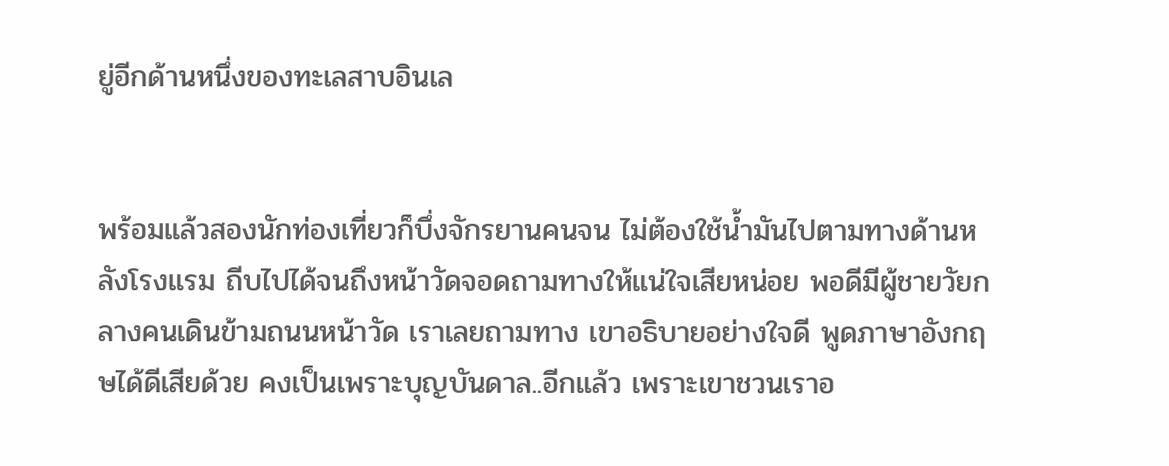ยู่อีกด้านหนึ่งของทะเลสาบอินเล


พร้อมแล้วสองนักท่องเที่ยวก็บึ่งจักรยานคนจน ไม่ต้องใช้น้ำมันไปตามทางด้านหลังโรงแรม ถีบไปได้จนถึงหน้าวัดจอดถามทางให้แน่ใจเสียหน่อย พอดีมีผู้ชายวัยกลางคนเดินข้ามถนนหน้าวัด เราเลยถามทาง เขาอธิบายอย่างใจดี พูดภาษาอังกฤษได้ดีเสียด้วย คงเป็นเพราะบุญบันดาล..อีกแล้ว เพราะเขาชวนเราอ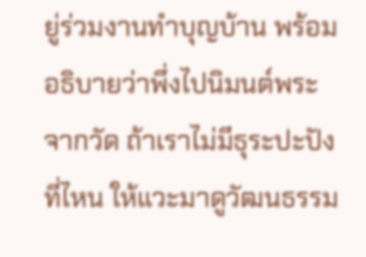ยู่ร่วมงานทำบุญบ้าน พร้อมอธิบายว่าพึ่งไปนิมนต์พระจากวัด ถ้าเราไม่มีธุระปะปังที่ไหน ให้แวะมาดูวัฒนธรรม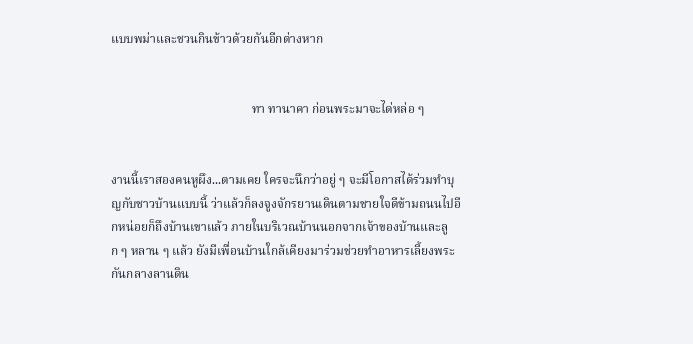แบบพม่าและชวนกินข้าวด้วยกันอีกต่างหาก


                                             ทา ทานาคา ก่อนพระมาจะได่หล่อ ๆ


งานนี้เราสองคนหูผึง...ตามเคย ใครจะนึกว่าอยู่ ๆ จะมีโอกาสได้ร่วมทำบุญกับชาวบ้านแบบนี้ ว่าแล้วก็ลงจูงจักรยานเดินตามชายใจดีข้ามถนนไปอีกหน่อยก็ถึงบ้านเขาแล้ว ภายในบริเวณบ้านนอกจากเจ้าของบ้านและลูก ๆ หลาน ๆ แล้ว ยังมีเพื่อนบ้านใกล้เคียงมาร่วมช่วยทำอาหารเลี้ยงพระกันกลางลานดิน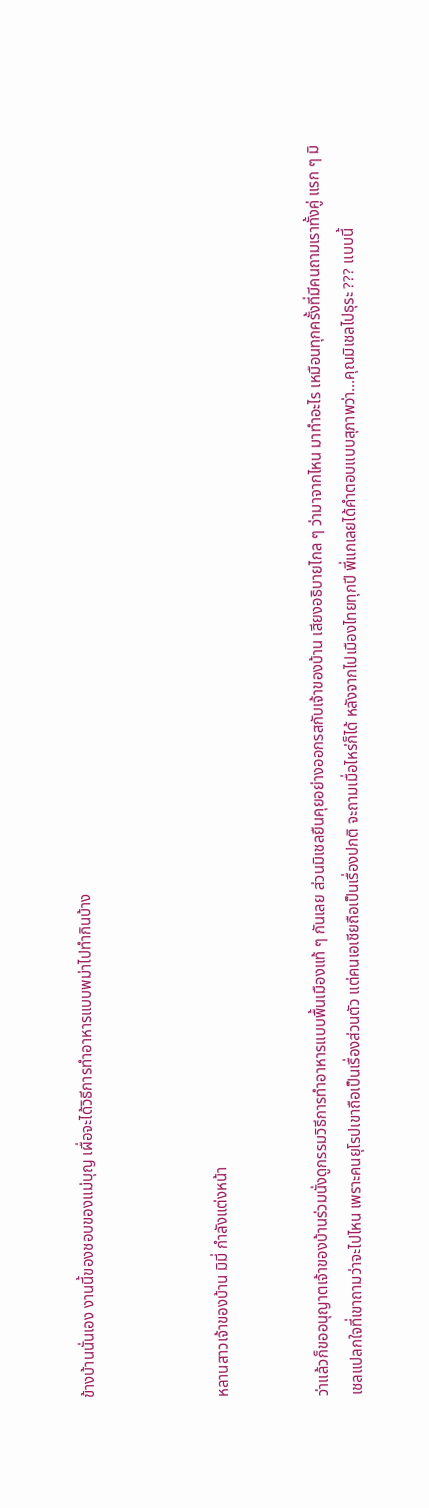ข้างบ้านนั่นเอง งานนี้ของชอบของแม่บุญ เผื่อจะได้วิธีการทำอาหารแบบพม่าไปทำกินบ้าง



หลานสาวเจ้าของบ้าน มิมี่ กำลังแต่งหน้า


ว่าแล้วก็ขออนุญาตเจ้าของบ้านร่วมนั่งดูกรรมวิธีการทำอาหารแบบพื้นเมืองแท้ ๆ กันเลย ส่วนมิเชลยืนคุยอย่างออกรสกับเจ้าของบ้าน เสียงอธิบายไกล ๆ ว่ามาจากไหน มาทำอะไร เหมือนทุกครั้งที่มีคนถามเราทั้งคู่ แรก ๆ มิเชลแปลกใจที่เขาถามว่าจะไปไหน เพราะคนยุโรปเขาถือเป็นเรื่องส่วนตัว แต่คนเอเชียถือเป็นเรื่องปกติ จะถามเมื่อไหร่ก็ได้ หลังจากไปเมืองไทยทุกปี พี่แกเลยได้คำตอบแบบสุภาพว่า...คุณมิเชลไปธุระ ??? แบบนี้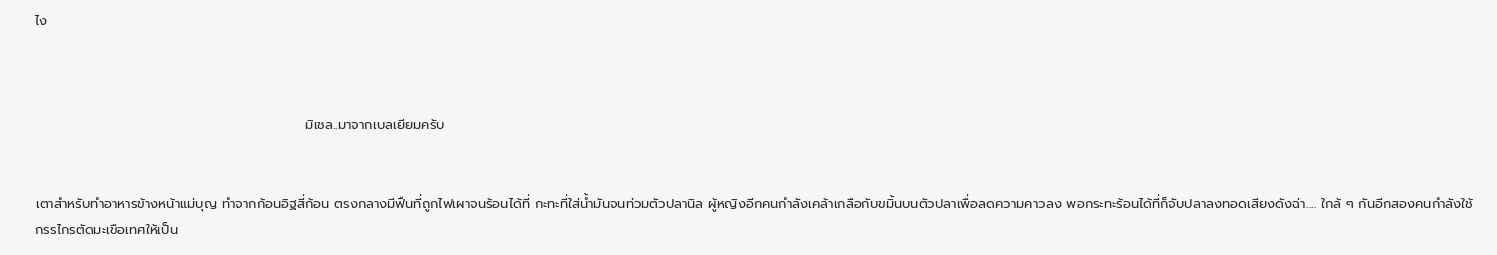ไง



                                                        มิเชล..มาจากเบลเยียมครับ


เตาสำหรับทำอาหารข้างหน้าแม่บุญ ทำจากก้อนอิฐสี่ก้อน ตรงกลางมีฟืนที่ถูกไฟเผาจนร้อนได้ที่ กะทะที่ใส่น้ำมันจนท่วมตัวปลานิล ผู้หญิงอีกคนกำลังเคล้าเกลือกับขมิ้นบนตัวปลาเพื่อลดความคาวลง พอกระทะร้อนได้ที่ก็จับปลาลงทอดเสียงดังฉ่า.... ใกล้ ๆ กันอีกสองคนกำลังใช้กรรไกรตัดมะเขือเทศให้เป็น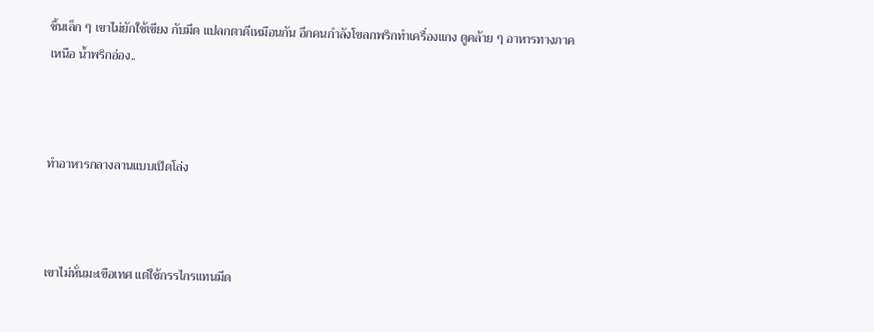ชิ้นเล็ก ๆ เขาไม่ยักใช้เขียง กับมีด แปลกตาดีเหมือนกัน อีกคนกำลังโขลกพริกทำเครื่องแกง ดูคล้าย ๆ อาหารทางภาคเหนือ น้ำพริกอ่อง..



ทำอาหารกลางลานแบบเปิดโล่ง



เขาไม่หั่นมะเขือเทศ แต่ใช้กรรไกรแทนมีด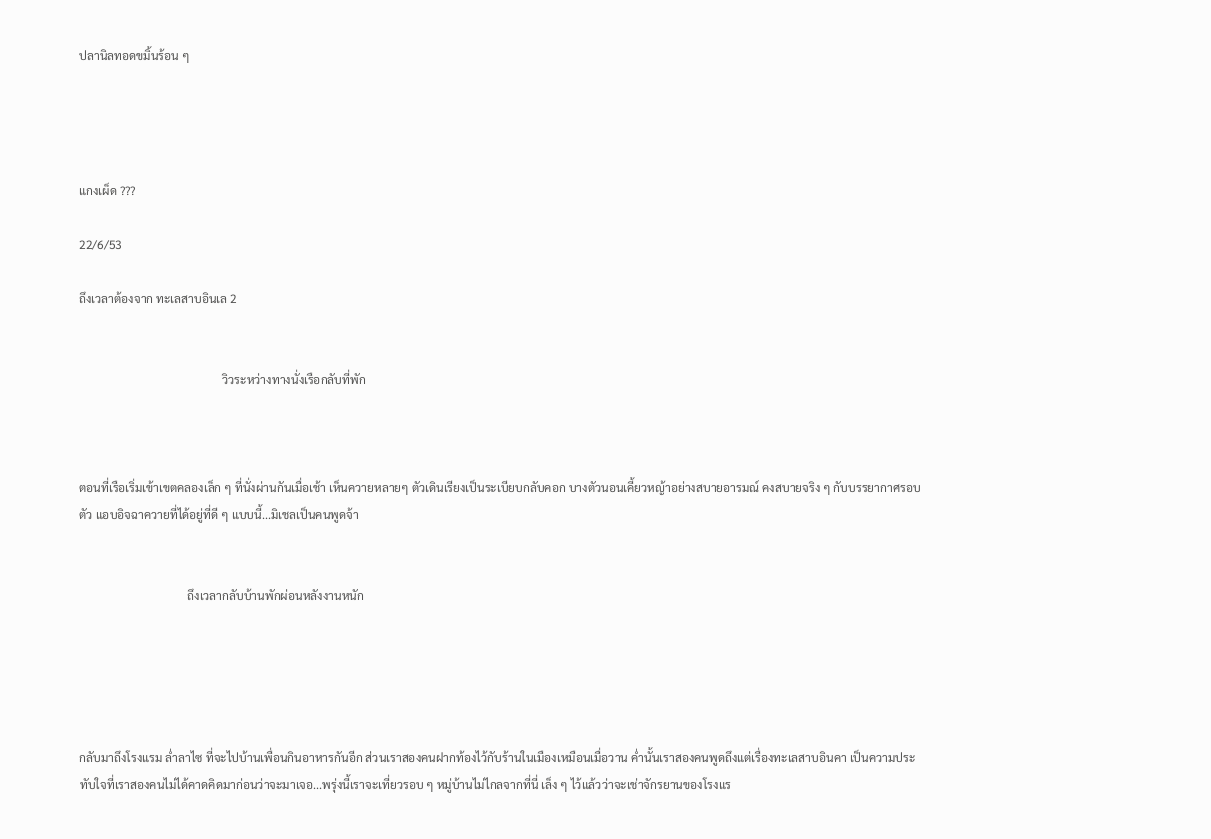ปลานิลทอดขมิ้นร้อน ๆ




แกงเผ็ด ???

22/6/53

ถึงเวลาต้องจาก ทะเลสาบอินเล 2


                                                 วิวระหว่างทางนั่งเรือกลับที่พัก



ตอนที่เรือเริ่มเข้าเขตคลองเล็ก ๆ ที่นั่งผ่านกันเมื่อเช้า เห็นควายหลายๆ ตัวเดินเรียงเป็นระเบียบกลับคอก บางตัวนอนเคี้ยวหญ้าอย่างสบายอารมณ์ คงสบายจริง ๆ กับบรรยากาศรอบตัว แอบอิจฉาควายที่ได้อยู่ที่ดี ๆ แบบนี้...มิเชลเป็นคนพูดจ้า


                                     ถึงเวลากลับบ้านพักผ่อนหลังงานหนัก





กลับมาถึงโรงแรม ล่ำลาไซ ที่จะไปบ้านเพื่อนกินอาหารกันอีก ส่วนเราสองคนฝากท้องไว้กับร้านในเมืองเหมือนเมื่อวาน ค่ำนั้นเราสองคนพูดถึงแต่เรื่องทะเลสาบอินคา เป็นความประทับใจที่เราสองคนไม่ได้คาดคิดมาก่อนว่าจะมาเจอ...พรุ่งนี้เราจะเที่ยวรอบ ๆ หมู่บ้านไม่ไกลจากที่นี่ เล็ง ๆ ไว้แล้วว่าจะเช่าจักรยานของโรงแร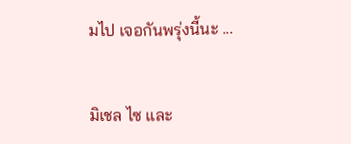มไป เจอกันพรุ่งนี้นะ ...


มิเชล ไซ และ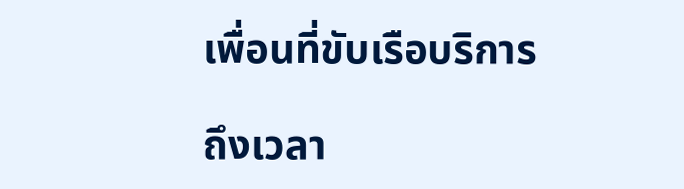เพื่อนที่ขับเรือบริการ

ถึงเวลา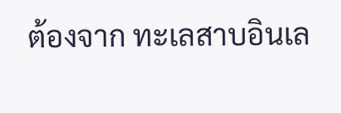ต้องจาก ทะเลสาบอินเล